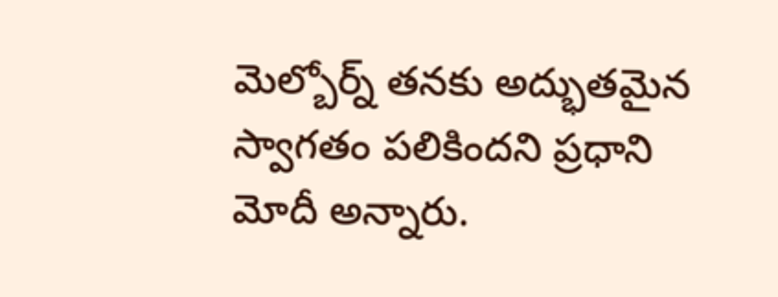మెల్బోర్న్ తనకు అద్భుతమైన స్వాగతం పలికిందని ప్రధాని మోదీ అన్నారు.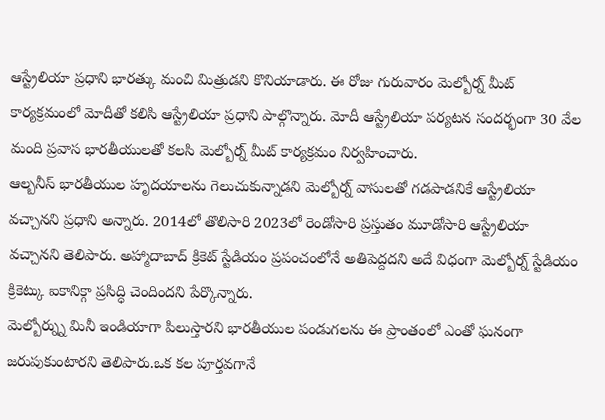ఆస్ట్రేలియా ప్రధాని భారత్కు మంచి మిత్రుడని కొనియాడారు. ఈ రోజు గురువారం మెల్బోర్న్ మీట్ కార్యక్రమంలో మోదీతో కలిసి ఆస్ట్రేలియా ప్రధాని పాల్గొన్నారు. మోదీ ఆస్ట్రేలియా పర్యటన సందర్భంగా 30 వేల మంది ప్రవాస భారతీయులతో కలసి మెల్బోర్న్ మీట్ కార్యక్రమం నిర్వహించారు.
ఆల్బనీస్ భారతీయుల హృదయాలను గెలుచుకున్నాడని మెల్బోర్న్ వాసులతో గడపాడనికే ఆస్ట్రేలియా వచ్చానని ప్రధాని అన్నారు. 2014లో తొలిసారి 2023లో రెండోసారి ప్రస్తుతం మూడోసారి ఆస్ట్రేలియా వచ్చానని తెలిపారు. అహ్మాదాబాద్ క్రికెట్ స్టేడియం ప్రపంచంలోనే అతిపెద్దదని అదే విధంగా మెల్బోర్న్ స్టేడియం క్రికెట్కు ఐకానిక్గా ప్రసిద్ధి చెందిందని పేర్కొన్నారు.
మెల్బోర్న్ను మినీ ఇండియాగా పిలుస్తారని భారతీయుల పండుగలను ఈ ప్రాంతంలో ఎంతో ఘనంగా జరుపుకుంటారని తెలిపారు.ఒక కల పూర్తవగానే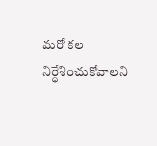మరో కల నిర్ధేశించుకోవాలని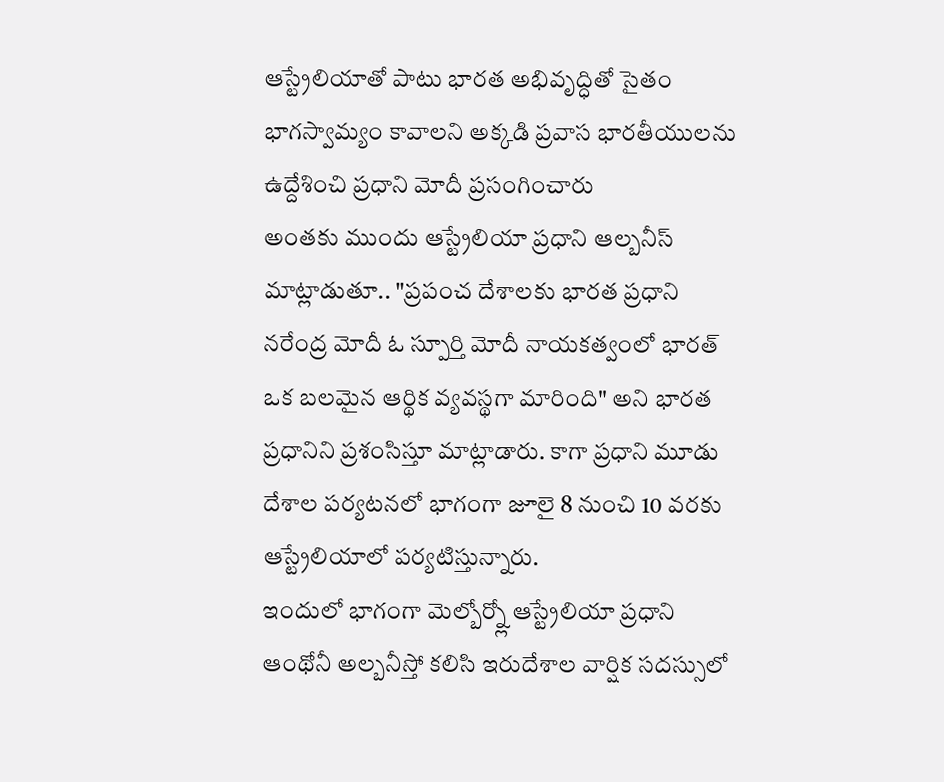ఆస్ట్రేలియాతో పాటు భారత అభివృద్ధితో సైతం భాగస్వామ్యం కావాలని అక్కడి ప్రవాస భారతీయులను ఉద్దేశించి ప్రధాని మోదీ ప్రసంగించారు
అంతకు ముందు ఆస్ట్రేలియా ప్రధాని ఆల్బనీస్ మాట్లాడుతూ.. "ప్రపంచ దేశాలకు భారత ప్రధాని నరేంద్ర మోదీ ఓ స్పూర్తి మోదీ నాయకత్వంలో భారత్ ఒక బలమైన ఆర్థిక వ్యవస్థగా మారింది" అని భారత ప్రధానిని ప్రశంసిస్తూ మాట్లాడారు. కాగా ప్రధాని మూడు దేశాల పర్యటనలో భాగంగా జూలై 8 నుంచి 10 వరకు ఆస్ట్రేలియాలో పర్యటిస్తున్నారు.
ఇందులో భాగంగా మెల్బోర్న్లో ఆస్ట్రేలియా ప్రధాని ఆంథోనీ అల్బనీస్తో కలిసి ఇరుదేశాల వార్షిక సదస్సులో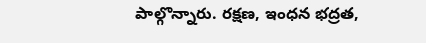పాల్గొన్నారు. రక్షణ, ఇంధన భద్రత,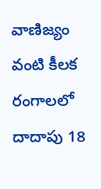వాణిజ్యం వంటి కీలక రంగాలలో దాదాపు 18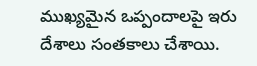ముఖ్యమైన ఒప్పందాలపై ఇరు దేశాలు సంతకాలు చేశాయి.